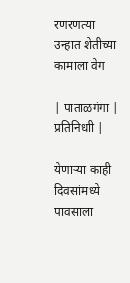रणरणत्या उन्हात शेतीच्या कामाला वेग

| पाताळगंगा | प्रतिनिधाी |

येणाऱ्या काही दिवसांमध्ये पावसाला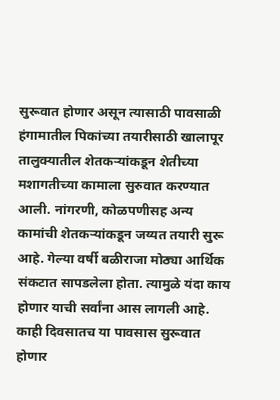सुरूवात होणार असून त्यासाठी पावसाळी हंगामातील पिकांच्या तयारीसाठी खालापूर तालुक्यातील शेतकऱ्यांकडून शेतीच्या मशागतीच्या कामाला सुरुवात करण्यात आली. नांगरणी, कोळपणीसह अन्य कामांची शेतकऱ्यांकडून जय्यत तयारी सुरू आहे. गेल्या वर्षी बळीराजा मोठ्या आर्थिक संकटात सापडलेला होता. त्यामुळे यंदा काय होणार याची सर्वांना आस लागली आहे. काही दिवसातच या पावसास सुरूवात होणार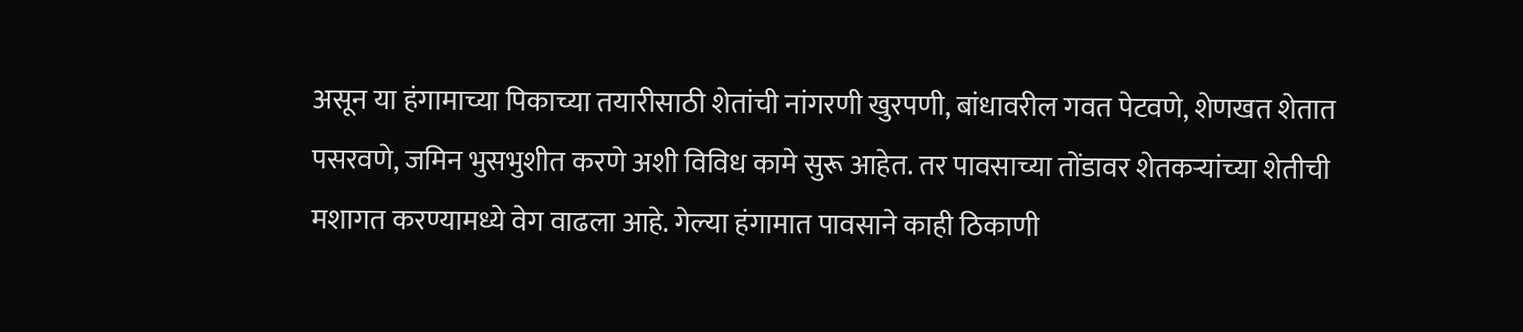असून या हंगामाच्या पिकाच्या तयारीसाठी शेतांची नांगरणी खुरपणी, बांधावरील गवत पेटवणे, शेणखत शेतात पसरवणे, जमिन भुसभुशीत करणे अशी विविध कामे सुरू आहेत. तर पावसाच्या तोंडावर शेतकऱ्यांच्या शेतीची मशागत करण्यामध्ये वेग वाढला आहे. गेल्या हंगामात पावसाने काही ठिकाणी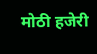मोठी हजेरी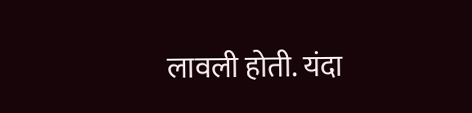लावली होती. यंदा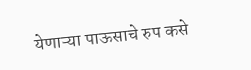येणाऱ्या पाऊसाचे रुप कसे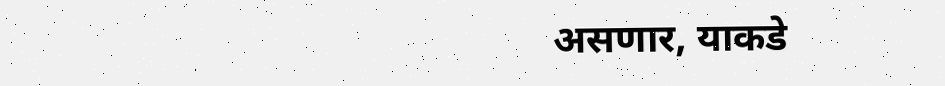असणार, याकडे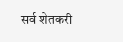सर्व शेतकरी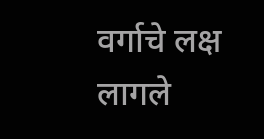वर्गाचे लक्ष लागले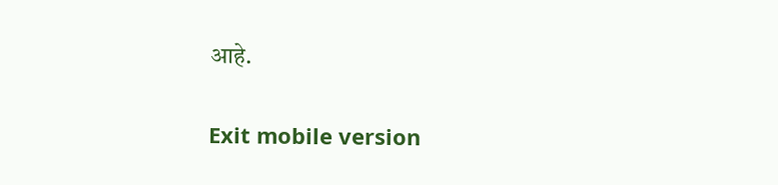आहे.

Exit mobile version